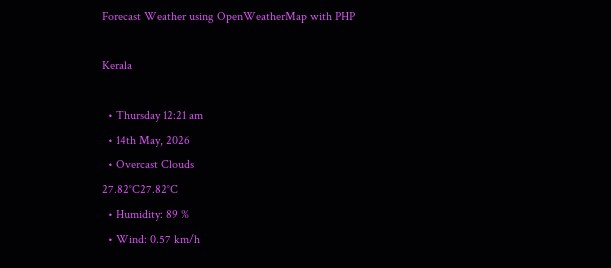Forecast Weather using OpenWeatherMap with PHP

Kerala

  • Thursday 12:21 am
  • 14th May, 2026
  • Overcast Clouds
27.82°C27.82°C
  • Humidity: 89 %
  • Wind: 0.57 km/h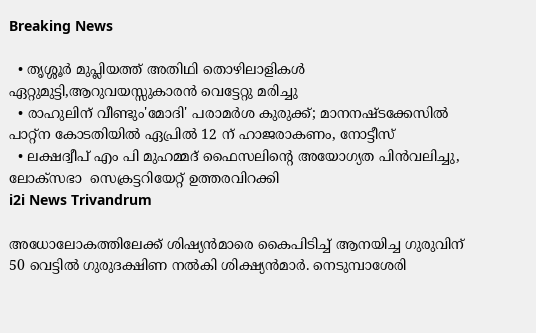Breaking News

  • തൃശ്ശൂർ മുപ്ലിയത്ത് അതിഥി തൊഴിലാളികൾ ഏറ്റുമുട്ടി,ആറുവയസ്സുകാരൻ വെട്ടേറ്റു മരിച്ചു
  • രാഹുലിന് വീണ്ടും'മോദി' പരാമര്‍ശ കുരുക്ക്; മാനനഷ്ടക്കേസിൽ പാറ്റ്ന കോടതിയിൽ ഏപ്രിൽ 12 ന് ഹാജരാകണം, നോട്ടീസ്
  • ലക്ഷദ്വീപ് എം പി മുഹമ്മദ് ഫൈസലിൻ്റെ അയോഗ്യത പിൻവലിച്ചു, ലോക്സഭാ  സെക്രട്ടറിയേറ്റ് ഉത്തരവിറക്കി
i2i News Trivandrum

അധോലോകത്തിലേക്ക് ശിഷ്യൻമാരെ കൈപിടിച്ച് ആനയിച്ച ഗുരുവിന് 50 വെട്ടിൽ ഗുരുദക്ഷിണ നൽകി ശിക്ഷ്യൻമാർ. നെടുമ്പാശേരി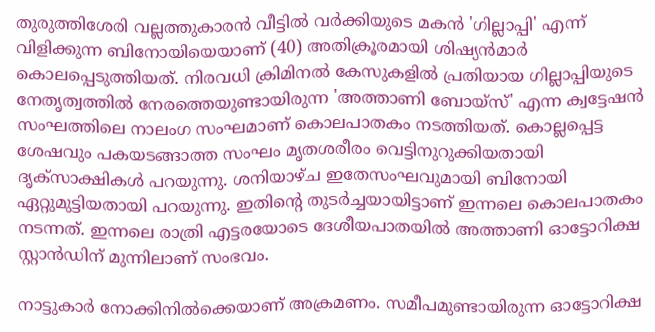തുരുത്തിശേരി വല്ലത്തുകാരൻ വീട്ടിൽ വർക്കിയുടെ മകൻ 'ഗില്ലാപ്പി' എന്ന് വിളിക്കുന്ന ബിനോയിയെയാണ് (40) അതിക്രൂരമായി ശിഷ്യൻമാർ കൊലപ്പെടുത്തിയത്. നിരവധി ക്രിമിനൽ കേസുകളിൽ പ്രതിയായ ഗില്ലാപ്പിയുടെ നേതൃത്വത്തിൽ നേരത്തെയുണ്ടായിരുന്ന 'അത്താണി ബോയ്സ്' എന്ന ക്വട്ടേഷൻ സംഘത്തിലെ നാലംഗ സംഘമാണ് കൊലപാതകം നടത്തിയത്. കൊല്ലപ്പെട്ട ശേഷവും പകയടങ്ങാത്ത സംഘം മൃതശരീരം വെട്ടിനുറുക്കിയതായി ദൃക്സാക്ഷികൾ പറയുന്നു. ശനിയാഴ്ച ഇതേസംഘവുമായി ബിനോയി ഏറ്റുമുട്ടിയതായി പറയുന്നു. ഇതിന്റെ തുടർച്ചയായിട്ടാണ് ഇന്നലെ കൊലപാതകം നടന്നത്. ഇന്നലെ രാത്രി എട്ടരയോടെ ദേശീയപാതയിൽ അത്താണി ഓട്ടോറിക്ഷ സ്റ്റാൻഡിന് മുന്നിലാണ് സംഭവം.

നാട്ടുകാർ നോക്കിനിൽക്കെയാണ് അക്രമണം. സമീപമുണ്ടായിരുന്ന ഓട്ടോറിക്ഷ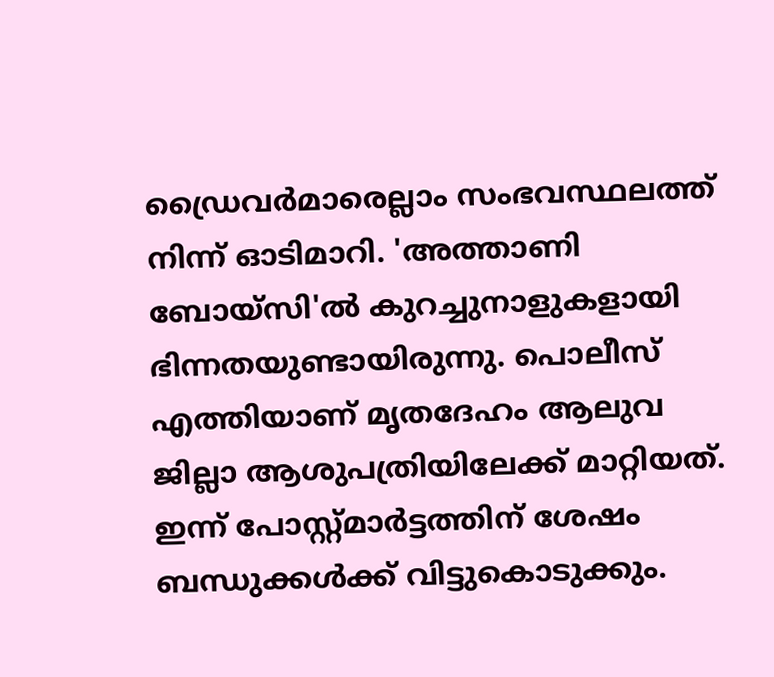ഡ്രൈവർമാരെല്ലാം സംഭവസ്ഥലത്ത് നിന്ന് ഓടിമാറി. 'അത്താണി ബോയ്സി'ൽ കുറച്ചുനാളുകളായി ഭിന്നതയുണ്ടായിരുന്നു. പൊലീസ് എത്തിയാണ് മൃതദേഹം ആലുവ ജില്ലാ ആശുപത്രിയിലേക്ക് മാറ്റിയത്. ഇന്ന് പോസ്റ്റ്മാർട്ടത്തിന് ശേഷം ബന്ധുക്കൾക്ക് വിട്ടുകൊടുക്കും.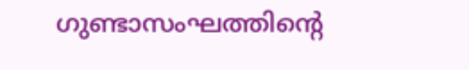ഗുണ്ടാസംഘത്തിന്റെ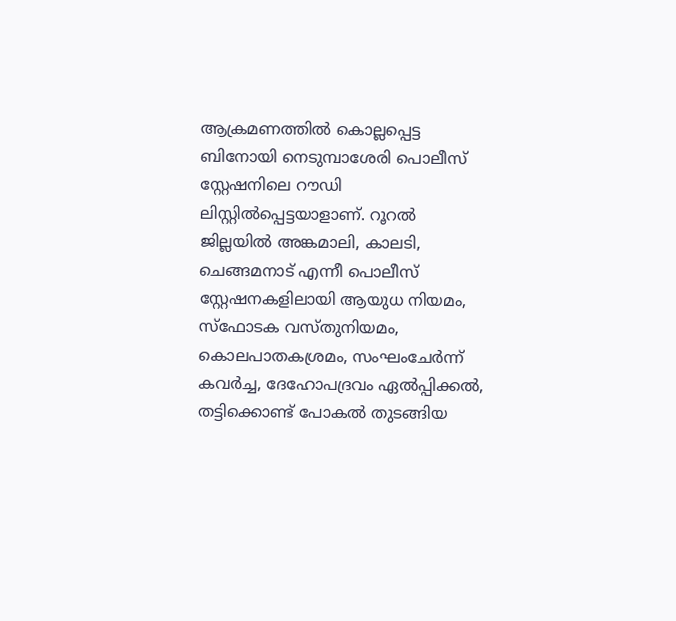ആക്രമണത്തിൽ കൊല്ലപ്പെട്ട ബിനോയി നെടുമ്പാശേരി പൊലീസ് സ്റ്റേഷനിലെ റൗഡി ലിസ്റ്റിൽപ്പെട്ടയാളാണ്. റൂറൽ ജില്ലയിൽ അങ്കമാലി, കാലടി, ചെങ്ങമനാട് എന്നീ പൊലീസ് സ്റ്റേഷനകളിലായി ആയുധ നിയമം, സ്‌ഫോടക വസ്തുനിയമം, കൊലപാതകശ്രമം, സംഘംചേർന്ന് കവർച്ച, ദേഹോപദ്രവം ഏൽപ്പിക്കൽ, തട്ടിക്കൊണ്ട് പോകൽ തുടങ്ങിയ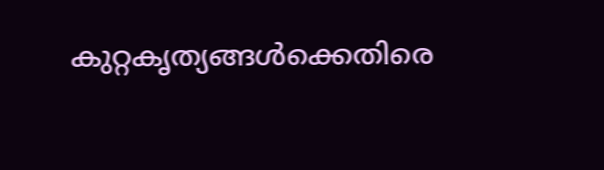കുറ്റകൃത്യങ്ങൾക്കെതിരെ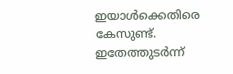ഇയാൾക്കെതിരെ കേസുണ്ട്. ഇതേത്തുടർന്ന്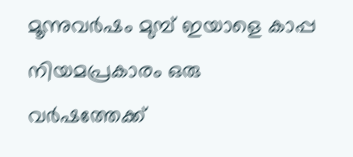മൂന്നുവർഷം മുമ്പ് ഇയാളെ കാപ്പ നിയമപ്രകാരം ഒരു വർഷത്തേക്ക്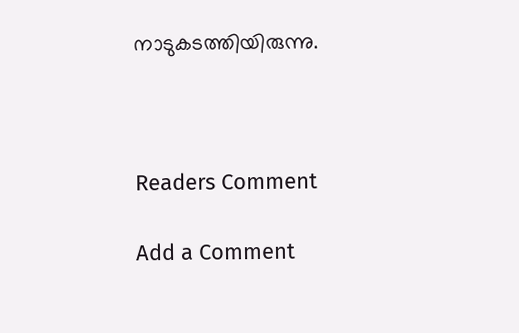നാടുകടത്തിയിരുന്നു.



Readers Comment

Add a Comment